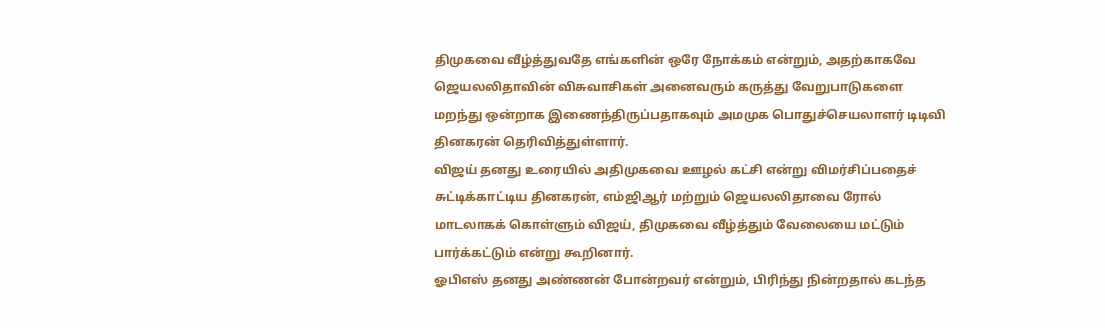திமுகவை வீழ்த்துவதே எங்களின் ஒரே நோக்கம் என்றும், அதற்காகவே ஜெயலலிதாவின் விசுவாசிகள் அனைவரும் கருத்து வேறுபாடுகளை மறந்து ஒன்றாக இணைந்திருப்பதாகவும் அமமுக பொதுச்செயலாளர் டிடிவி தினகரன் தெரிவித்துள்ளார்.
விஜய் தனது உரையில் அதிமுகவை ஊழல் கட்சி என்று விமர்சிப்பதைச் சுட்டிக்காட்டிய தினகரன், எம்ஜிஆர் மற்றும் ஜெயலலிதாவை ரோல் மாடலாகக் கொள்ளும் விஜய், திமுகவை வீழ்த்தும் வேலையை மட்டும் பார்க்கட்டும் என்று கூறினார்.
ஓபிஎஸ் தனது அண்ணன் போன்றவர் என்றும், பிரிந்து நின்றதால் கடந்த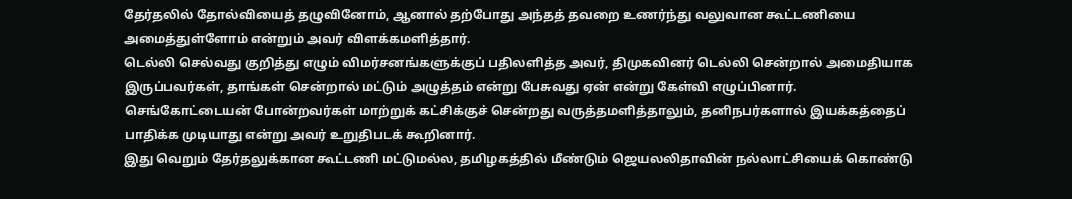தேர்தலில் தோல்வியைத் தழுவினோம், ஆனால் தற்போது அந்தத் தவறை உணர்ந்து வலுவான கூட்டணியை அமைத்துள்ளோம் என்றும் அவர் விளக்கமளித்தார்.
டெல்லி செல்வது குறித்து எழும் விமர்சனங்களுக்குப் பதிலளித்த அவர், திமுகவினர் டெல்லி சென்றால் அமைதியாக இருப்பவர்கள், தாங்கள் சென்றால் மட்டும் அழுத்தம் என்று பேசுவது ஏன் என்று கேள்வி எழுப்பினார்.
செங்கோட்டையன் போன்றவர்கள் மாற்றுக் கட்சிக்குச் சென்றது வருத்தமளித்தாலும், தனிநபர்களால் இயக்கத்தைப் பாதிக்க முடியாது என்று அவர் உறுதிபடக் கூறினார்.
இது வெறும் தேர்தலுக்கான கூட்டணி மட்டுமல்ல, தமிழகத்தில் மீண்டும் ஜெயலலிதாவின் நல்லாட்சியைக் கொண்டு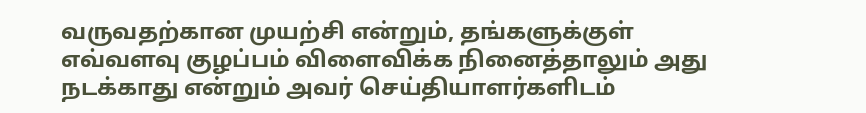வருவதற்கான முயற்சி என்றும், தங்களுக்குள் எவ்வளவு குழப்பம் விளைவிக்க நினைத்தாலும் அது நடக்காது என்றும் அவர் செய்தியாளர்களிடம்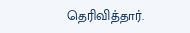தெரிவித்தார்.